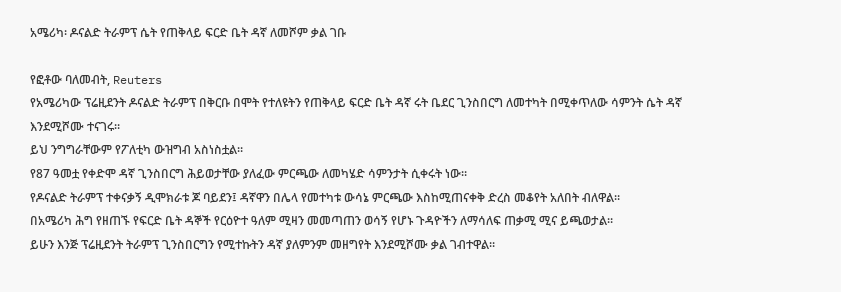አሜሪካ፡ ዶናልድ ትራምፕ ሴት የጠቅላይ ፍርድ ቤት ዳኛ ለመሾም ቃል ገቡ

የፎቶው ባለመብት, Reuters
የአሜሪካው ፕሬዚደንት ዶናልድ ትራምፕ በቅርቡ በሞት የተለዩትን የጠቅላይ ፍርድ ቤት ዳኛ ሩት ቤደር ጊንስበርግ ለመተካት በሚቀጥለው ሳምንት ሴት ዳኛ እንደሚሾሙ ተናገሩ።
ይህ ንግግራቸውም የፖለቲካ ውዝግብ አስነስቷል።
የ87 ዓመቷ የቀድሞ ዳኛ ጊንስበርግ ሕይወታቸው ያለፈው ምርጫው ለመካሄድ ሳምንታት ሲቀሩት ነው።
የዶናልድ ትራምፕ ተቀናቃኝ ዲሞክራቱ ጆ ባይደን፤ ዳኛዋን በሌላ የመተካቱ ውሳኔ ምርጫው እስከሚጠናቀቅ ድረስ መቆየት አለበት ብለዋል።
በአሜሪካ ሕግ የዘጠኙ የፍርድ ቤት ዳኞች የርዕዮተ ዓለም ሚዛን መመጣጠን ወሳኝ የሆኑ ጉዳዮችን ለማሳለፍ ጠቃሚ ሚና ይጫወታል።
ይሁን እንጅ ፕሬዚደንት ትራምፕ ጊንስበርግን የሚተኩትን ዳኛ ያለምንም መዘግየት እንደሚሾሙ ቃል ገብተዋል።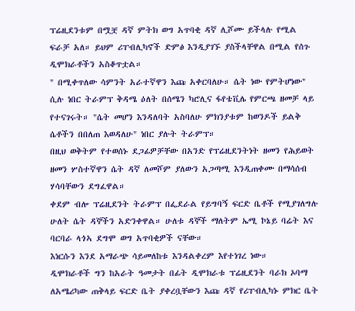ፕሬዚደንቱም በሟቿ ዳኛ ምትክ ወግ አጥባቂ ዳኛ ሊሾሙ ይችላሉ የሚል ፍራቻ አለ። ይህም ሪፐብሊካኖች ድምፅ እንዲያገኙ ያስችላቸዋል በሚል የሰጉ ዲሞክራቶችን አስቆጥቷል።
" በሚቀጥለው ሳምንት አራተኛዋን እጩ አቀርባለሁ። ሴት ነው የምትሆነው" ሲሉ ነበር ትራምፕ ቅዳሜ ዕለት በሰሜን ካሮሊና ፋየቴቪሌ የምርጫ ዘመቻ ላይ የተናገሩት። "ሴት መሆን እንዳለባት አስባለሁ ምክንያቱም ከወንዶች ይልቅ ሴቶችን በበለጠ እወዳለሁ" ነበር ያሉት ትራምፕ።
በዚህ ወቅትም የተወሰኑ ደጋፊዎቻቸው በአንድ የፕሬዚደንትነት ዘመን የሕይወት ዘመን ሦስተኛዋን ሴት ዳኛ ለመሾም ያለውን አጋጣሚ እንዲጠቀሙ በማሳሰብ ሃሳባቸውን ደግፈዋል።
ቀደም ብሎ ፕሬዚደንት ትራምፕ በፌደራል የይግባኝ ፍርድ ቤቶች የሚያገለግሉ ሁለት ሴት ዳኞችን አድንቀዋል። ሁለቱ ዳኞች ማለትም ኤሚ ኮኔይ ባሬት እና ባርባራ ላጎኣ ደግሞ ወግ አጥባቂዎች ናቸው።
እነርሱን እንደ አማራጭ ሳይመለከቱ እንዳልቀረም እየተነገረ ነው።
ዲሞክራቶች ግን ከአራት ዓመታት በፊት ዲሞክራቱ ፕሬዚደንት ባራክ ኦባማ ለአሜሪካው ጠቅላይ ፍርድ ቤት ያቀረቧቸውን እጩ ዳኛ የሪፐብሊካኑ ምክር ቤት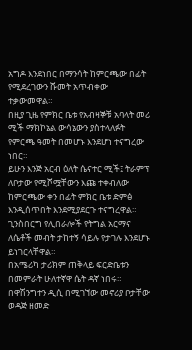አግዶ እንደነበር በማንሳት ከምርጫው በፊት የሚደረገውን ሹመት አጥብቀው ተቃውመዋል።
በዚያ ጊዜ የምክር ቤቱ የአብዛኞቹ አባላት መሪ ሚች ማክኮኔል ውሳኔውን ያስተላለፉት የምርጫ ዓመት በመሆኑ እንደሆነ ተናግረው ነበር።
ይሁን እንጅ አርብ ዕለት ሴናተር ሚች፤ ትራምፕ ለቦታው የሚሾሟቸውን እጩ ተቀብለው ከምርጫው ቀን በፊት ምክር ቤቱ ድምፅ እንዲሰጥበት እንደሚያደርጉ ተናግረዋል።
ጊንስበርግ የሊበራሎች የትግል አርማና ለሴቶች መብት ታከተኝ ሳይሉ የታገሉ እንደሆኑ ይነገርላቸዋል።
በአሜሪካ ታሪክም ጠቅላይ ፍርድቤቱን በመምራት ሁለተኛዋ ሴት ዳኛ ነበሩ።
በዋሽንግተን ዲሲ በሚገኘው መኖሪያ ቦታቸው ወዳጅ ዘመድ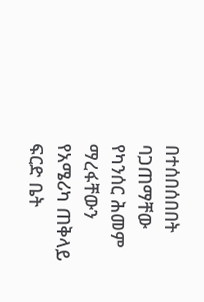በተሰበሰበበት ባጋጠማቸው የካንሰር ሕመም ማረፋቸውን የአሜሪካ ጠቅላይ ፍርድ ቤት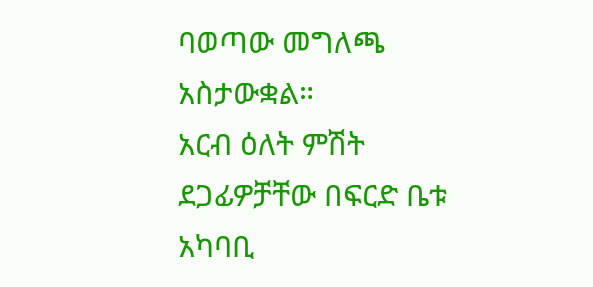ባወጣው መግለጫ አስታውቋል።
አርብ ዕለት ምሽት ደጋፊዎቻቸው በፍርድ ቤቱ አካባቢ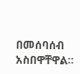በመሰባሰብ አስበዋቸዋል።